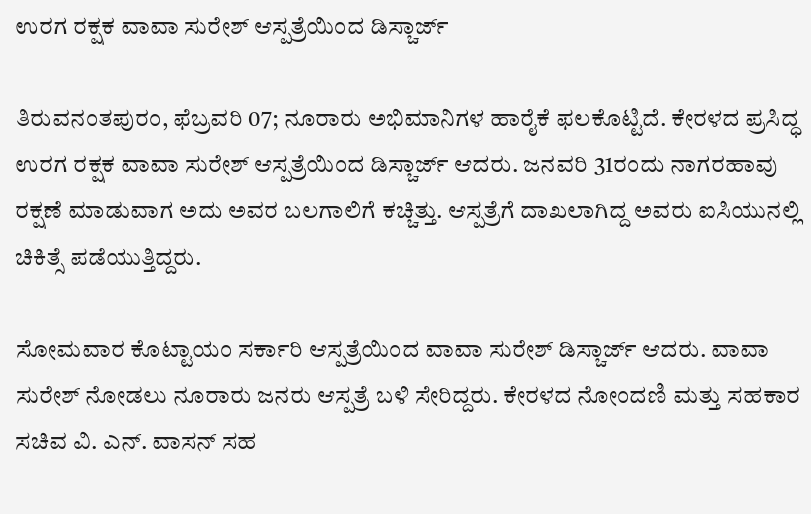ಉರಗ ರಕ್ಷಕ ವಾವಾ ಸುರೇಶ್‌ ಆಸ್ಪತ್ರೆಯಿಂದ ಡಿಸ್ಚಾರ್ಜ್

ತಿರುವನಂತಪುರಂ, ಫೆಬ್ರವರಿ 07; ನೂರಾರು ಅಭಿಮಾನಿಗಳ ಹಾರೈಕೆ ಫಲಕೊಟ್ಟಿದೆ. ಕೇರಳದ ಪ್ರಸಿದ್ಧ ಉರಗ ರಕ್ಷಕ ವಾವಾ ಸುರೇಶ್‌ ಆಸ್ಪತ್ರೆಯಿಂದ ಡಿಸ್ಚಾರ್ಜ್ ಆದರು. ಜನವರಿ 31ರಂದು ನಾಗರಹಾವು ರಕ್ಷಣೆ ಮಾಡುವಾಗ ಅದು ಅವರ ಬಲಗಾಲಿಗೆ ಕಚ್ಚಿತ್ತು. ಆಸ್ಪತ್ರೆಗೆ ದಾಖಲಾಗಿದ್ದ ಅವರು ಐಸಿಯುನಲ್ಲಿ ಚಿಕಿತ್ಸೆ ಪಡೆಯುತ್ತಿದ್ದರು.

ಸೋಮವಾರ ಕೊಟ್ಟಾಯಂ ಸರ್ಕಾರಿ ಆಸ್ಪತ್ರೆಯಿಂದ ವಾವಾ ಸುರೇಶ್ ಡಿಸ್ಚಾರ್ಜ್ ಆದರು. ವಾವಾ ಸುರೇಶ್ ನೋಡಲು ನೂರಾರು ಜನರು ಆಸ್ಪತ್ರೆ ಬಳಿ ಸೇರಿದ್ದರು. ಕೇರಳದ ನೋಂದಣಿ ಮತ್ತು ಸಹಕಾರ ಸಚಿವ ವಿ. ಎನ್. ವಾಸನ್ ಸಹ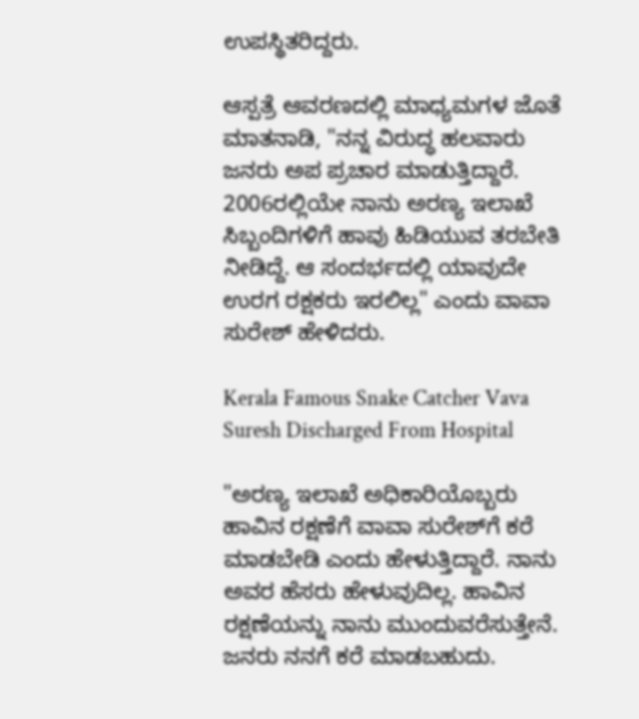ಉಪಸ್ಥಿತರಿದ್ದರು.

ಆಸ್ಪತ್ರೆ ಆವರಣದಲ್ಲಿ ಮಾಧ್ಯಮಗಳ ಜೊತೆ ಮಾತನಾಡಿ, "ನನ್ನ ವಿರುದ್ಧ ಹಲವಾರು ಜನರು ಅಪ ಪ್ರಚಾರ ಮಾಡುತ್ತಿದ್ದಾರೆ. 2006ರಲ್ಲಿಯೇ ನಾನು ಅರಣ್ಯ ಇಲಾಖೆ ಸಿಬ್ಬಂದಿಗಳಿಗೆ ಹಾವು ಹಿಡಿಯುವ ತರಬೇತಿ ನೀಡಿದ್ದೆ. ಆ ಸಂದರ್ಭದಲ್ಲಿ ಯಾವುದೇ ಉರಗ ರಕ್ಷಕರು ಇರಲಿಲ್ಲ" ಎಂದು ವಾವಾ ಸುರೇಶ್ ಹೇಳಿದರು.

Kerala Famous Snake Catcher Vava Suresh Discharged From Hospital

"ಅರಣ್ಯ ಇಲಾಖೆ ಅಧಿಕಾರಿಯೊಬ್ಬರು ಹಾವಿನ ರಕ್ಷಣೆಗೆ ವಾವಾ ಸುರೇಶ್‌ಗೆ ಕರೆ ಮಾಡಬೇಡಿ ಎಂದು ಹೇಳುತ್ತಿದ್ದಾರೆ. ನಾನು ಅವರ ಹೆಸರು ಹೇಳುವುದಿಲ್ಲ. ಹಾವಿನ ರಕ್ಷಣೆಯನ್ನು ನಾನು ಮುಂದುವರೆಸುತ್ತೇನೆ. ಜನರು ನನಗೆ ಕರೆ ಮಾಡಬಹುದು.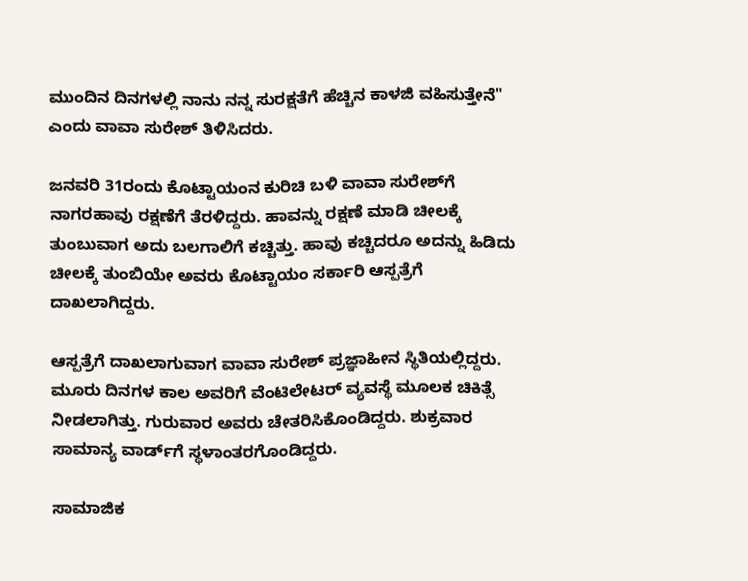ಮುಂದಿನ ದಿನಗಳಲ್ಲಿ ನಾನು ನನ್ನ ಸುರಕ್ಷತೆಗೆ ಹೆಚ್ಚಿನ ಕಾಳಜಿ ವಹಿಸುತ್ತೇನೆ" ಎಂದು ವಾವಾ ಸುರೇಶ್ ತಿಳಿಸಿದರು.

ಜನವರಿ 31ರಂದು ಕೊಟ್ಟಾಯಂನ ಕುರಿಚಿ ಬಳಿ ವಾವಾ ಸುರೇಶ್‌ಗೆ ನಾಗರಹಾವು ರಕ್ಷಣೆಗೆ ತೆರಳಿದ್ದರು. ಹಾವನ್ನು ರಕ್ಷಣೆ ಮಾಡಿ ಚೀಲಕ್ಕೆ ತುಂಬುವಾಗ ಅದು ಬಲಗಾಲಿಗೆ ಕಚ್ಚಿತ್ತು. ಹಾವು ಕಚ್ಚಿದರೂ ಅದನ್ನು ಹಿಡಿದು ಚೀಲಕ್ಕೆ ತುಂಬಿಯೇ ಅವರು ಕೊಟ್ಟಾಯಂ ಸರ್ಕಾರಿ ಆಸ್ಪತ್ರೆಗೆ ದಾಖಲಾಗಿದ್ದರು.

ಆಸ್ಪತ್ರೆಗೆ ದಾಖಲಾಗುವಾಗ ವಾವಾ ಸುರೇಶ್‌ ಪ್ರಜ್ಞಾಹೀನ ಸ್ಥಿತಿಯಲ್ಲಿದ್ದರು. ಮೂರು ದಿನಗಳ ಕಾಲ ಅವರಿಗೆ ವೆಂಟಿಲೇಟರ್ ವ್ಯವಸ್ಥೆ ಮೂಲಕ ಚಿಕಿತ್ಸೆ ನೀಡಲಾಗಿತ್ತು. ಗುರುವಾರ ಅವರು ಚೇತರಿಸಿಕೊಂಡಿದ್ದರು. ಶುಕ್ರವಾರ ಸಾಮಾನ್ಯ ವಾರ್ಡ್‌ಗೆ ಸ್ಥಳಾಂತರಗೊಂಡಿದ್ದರು.

ಸಾಮಾಜಿಕ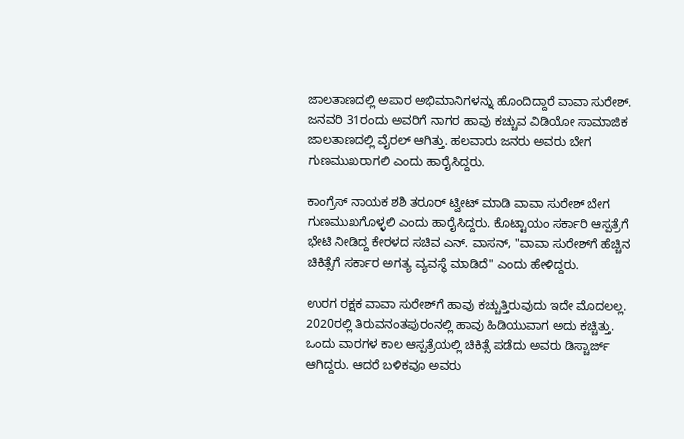ಜಾಲತಾಣದಲ್ಲಿ ಅಪಾರ ಅಭಿಮಾನಿಗಳನ್ನು ಹೊಂದಿದ್ದಾರೆ ವಾವಾ ಸುರೇಶ್‌. ಜನವರಿ 31ರಂದು ಅವರಿಗೆ ನಾಗರ ಹಾವು ಕಚ್ಚುವ ವಿಡಿಯೋ ಸಾಮಾಜಿಕ ಜಾಲತಾಣದಲ್ಲಿ ವೈರಲ್ ಆಗಿತ್ತು. ಹಲವಾರು ಜನರು ಅವರು ಬೇಗ ಗುಣಮುಖರಾಗಲಿ ಎಂದು ಹಾರೈಸಿದ್ದರು.

ಕಾಂಗ್ರೆಸ್ ನಾಯಕ ಶಶಿ ತರೂರ್ ಟ್ವೀಟ್ ಮಾಡಿ ವಾವಾ ಸುರೇಶ್‌ ಬೇಗ ಗುಣಮುಖಗೊಳ್ಳಲಿ ಎಂದು ಹಾರೈಸಿದ್ದರು. ಕೊಟ್ಟಾಯಂ ಸರ್ಕಾರಿ ಆಸ್ಪತ್ರೆಗೆ ಭೇಟಿ ನೀಡಿದ್ದ ಕೇರಳದ ಸಚಿವ ಎನ್. ವಾಸನ್, "ವಾವಾ ಸುರೇಶ್‌ಗೆ ಹೆಚ್ಚಿನ ಚಿಕಿತ್ಸೆಗೆ ಸರ್ಕಾರ ಅಗತ್ಯ ವ್ಯವಸ್ಥೆ ಮಾಡಿದೆ" ಎಂದು ಹೇಳಿದ್ದರು.

ಉರಗ ರಕ್ಷಕ ವಾವಾ ಸುರೇಶ್‌ಗೆ ಹಾವು ಕಚ್ಚುತ್ತಿರುವುದು ಇದೇ ಮೊದಲಲ್ಲ. 2020ರಲ್ಲಿ ತಿರುವನಂತಪುರಂನಲ್ಲಿ ಹಾವು ಹಿಡಿಯುವಾಗ ಅದು ಕಚ್ಚಿತ್ತು. ಒಂದು ವಾರಗಳ ಕಾಲ ಆಸ್ಪತ್ರೆಯಲ್ಲಿ ಚಿಕಿತ್ಸೆ ಪಡೆದು ಅವರು ಡಿಸ್ಚಾರ್ಜ್ ಆಗಿದ್ದರು. ಆದರೆ ಬಳಿಕವೂ ಅವರು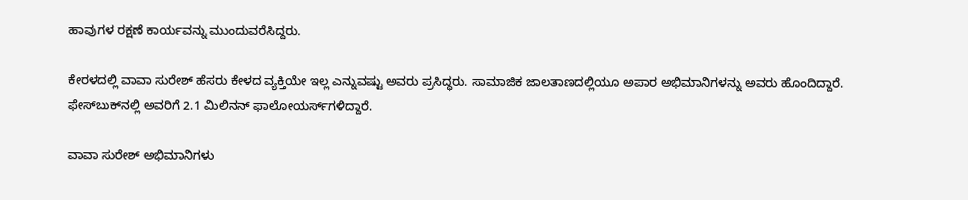ಹಾವುಗಳ ರಕ್ಷಣೆ ಕಾರ್ಯವನ್ನು ಮುಂದುವರೆಸಿದ್ದರು.

ಕೇರಳದಲ್ಲಿ ವಾವಾ ಸುರೇಶ್‌ ಹೆಸರು ಕೇಳದ ವ್ಯಕ್ತಿಯೇ ಇಲ್ಲ ಎನ್ನುವಷ್ಟು ಅವರು ಪ್ರಸಿದ್ಧರು. ಸಾಮಾಜಿಕ ಜಾಲತಾಣದಲ್ಲಿಯೂ ಅಪಾರ ಅಭಿಮಾನಿಗಳನ್ನು ಅವರು ಹೊಂದಿದ್ದಾರೆ. ಫೇಸ್‌ಬುಕ್‌ನಲ್ಲಿ ಅವರಿಗೆ 2.1 ಮಿಲಿನನ್ ಫಾಲೋಯರ್ಸ್‌ಗಳಿದ್ದಾರೆ.

ವಾವಾ ಸುರೇಶ್ ಅಭಿಮಾನಿಗಳು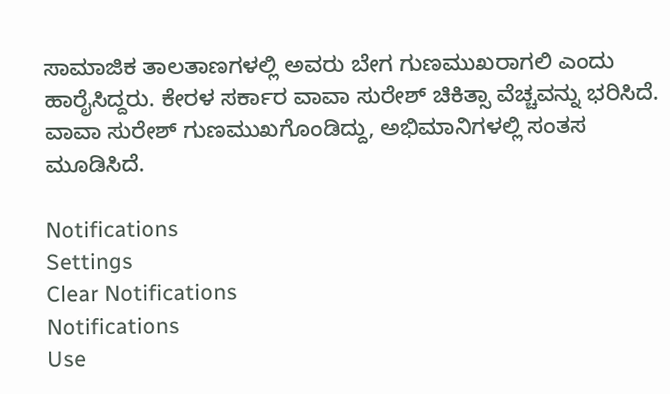ಸಾಮಾಜಿಕ ತಾಲತಾಣಗಳಲ್ಲಿ ಅವರು ಬೇಗ ಗುಣಮುಖರಾಗಲಿ ಎಂದು ಹಾರೈಸಿದ್ದರು. ಕೇರಳ ಸರ್ಕಾರ ವಾವಾ ಸುರೇಶ್ ಚಿಕಿತ್ಸಾ ವೆಚ್ಚವನ್ನು ಭರಿಸಿದೆ. ವಾವಾ ಸುರೇಶ್ ಗುಣಮುಖಗೊಂಡಿದ್ದು, ಅಭಿಮಾನಿಗಳಲ್ಲಿ ಸಂತಸ ಮೂಡಿಸಿದೆ.

Notifications
Settings
Clear Notifications
Notifications
Use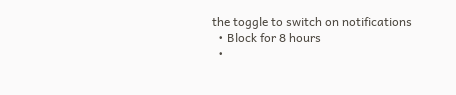the toggle to switch on notifications
  • Block for 8 hours
  •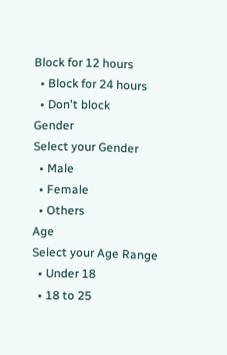Block for 12 hours
  • Block for 24 hours
  • Don't block
Gender
Select your Gender
  • Male
  • Female
  • Others
Age
Select your Age Range
  • Under 18
  • 18 to 25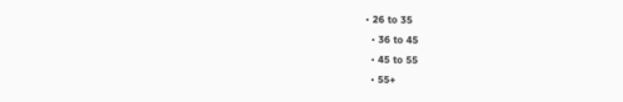• 26 to 35
  • 36 to 45
  • 45 to 55
  • 55+